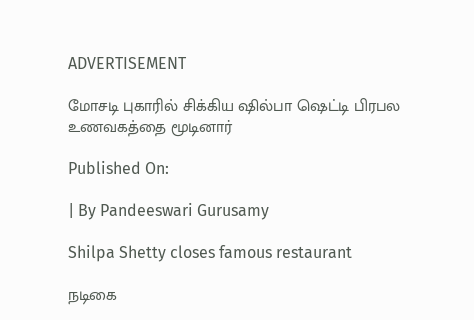ADVERTISEMENT

மோசடி புகாரில் சிக்கிய ஷில்பா ஷெட்டி பிரபல உணவகத்தை மூடினார்

Published On:

| By Pandeeswari Gurusamy

Shilpa Shetty closes famous restaurant

நடிகை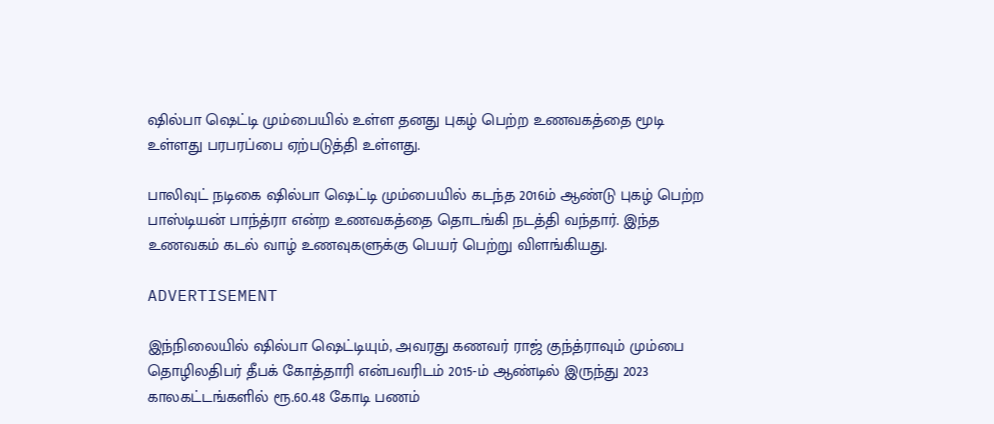ஷில்பா ஷெட்டி மும்பையில் உள்ள தனது புகழ் பெற்ற உணவகத்தை மூடி உள்ளது பரபரப்பை ஏற்படுத்தி உள்ளது.

பாலிவுட் நடிகை ஷில்பா ஷெட்டி மும்பையில் கடந்த 2016ம் ஆண்டு புகழ் பெற்ற பாஸ்டியன் பாந்த்ரா என்ற உணவகத்தை தொடங்கி நடத்தி வந்தார். இந்த உணவகம் கடல் வாழ் உணவுகளுக்கு பெயர் பெற்று விளங்கியது.

ADVERTISEMENT

இந்நிலையில் ஷில்பா ஷெட்டியும், அவரது கணவர் ராஜ் குந்த்ராவும் மும்பை தொழிலதிபர் தீபக் கோத்தாரி என்பவரிடம் 2015-ம் ஆண்டில் இருந்து 2023 காலகட்டங்களில் ரூ.60.48 கோடி பணம்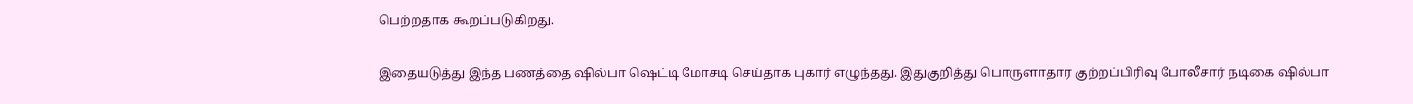பெற்றதாக கூறப்படுகிறது.

இதையடுத்து இந்த பணத்தை ஷில்பா ஷெட்டி மோசடி செய்தாக புகார் எழுந்தது. இதுகுறித்து பொருளாதார குற்றப்பிரிவு போலீசார் நடிகை ஷில்பா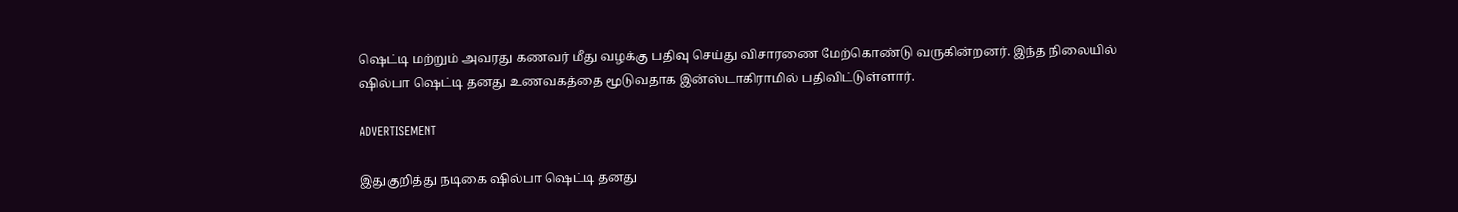ஷெட்டி மற்றும் அவரது கணவர் மீது வழக்கு பதிவு செய்து விசாரணை மேற்கொண்டு வருகின்றனர். இந்த நிலையில் ஷில்பா ஷெட்டி தனது உணவகத்தை மூடுவதாக இன்ஸ்டாகிராமில் பதிவிட்டுள்ளார்.

ADVERTISEMENT

இதுகுறித்து நடிகை ஷில்பா ஷெட்டி தனது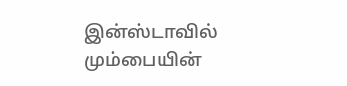இன்ஸ்டாவில் மும்பையின்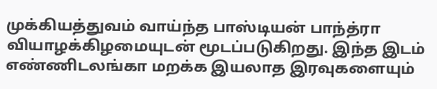முக்கியத்துவம் வாய்ந்த பாஸ்டியன் பாந்த்ரா வியாழக்கிழமையுடன் மூடப்படுகிறது. இந்த இடம் எண்ணிடலங்கா மறக்க இயலாத இரவுகளையும்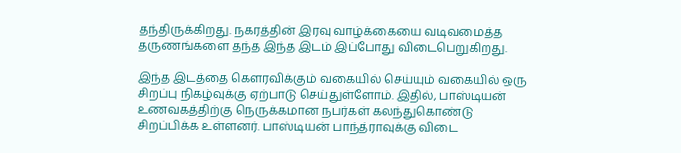தந்திருக்கிறது. நகரத்தின் இரவு வாழ்க்கையை வடிவமைத்த தருணங்களை தந்த இந்த இடம் இப்போது விடைபெறுகிறது.

இந்த இடத்தை கௌரவிக்கும் வகையில் செய்யும் வகையில் ஒரு சிறப்பு நிகழ்வுக்கு ஏற்பாடு செய்துள்ளோம். இதில், பாஸ்டியன் உணவகத்திற்கு நெருக்கமான நபர்கள் கலந்துகொண்டு சிறப்பிக்க உள்ளனர். பாஸ்டியன் பாந்த்ராவுக்கு விடை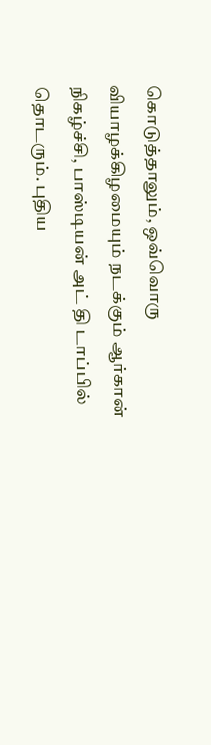கொடுத்தாலும், ஒவ்வொரு வியாழக்கிழமையும் நடக்கும் ஆர்கான் நிகழ்ச்சி, பாஸ்டியன் அட் தி டாப்பில் தொடரும். புதிய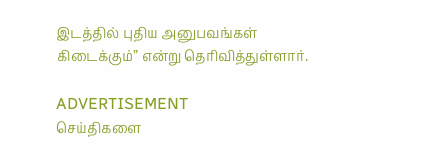இடத்தில் புதிய அனுபவங்கள் கிடைக்கும்” என்று தெரிவித்துள்ளார்.

ADVERTISEMENT
செய்திகளை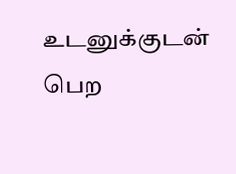உடனுக்குடன் பெற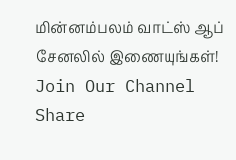மின்னம்பலம் வாட்ஸ் ஆப் சேனலில் இணையுங்கள்!
Join Our Channel
Share